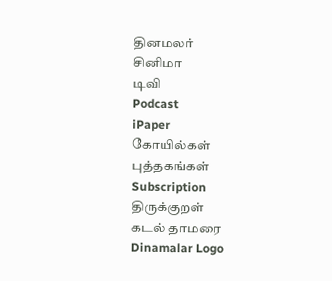தினமலர்
சினிமா
டிவி
Podcast
iPaper
கோயில்கள்
புத்தகங்கள்
Subscription
திருக்குறள்
கடல் தாமரை
Dinamalar Logo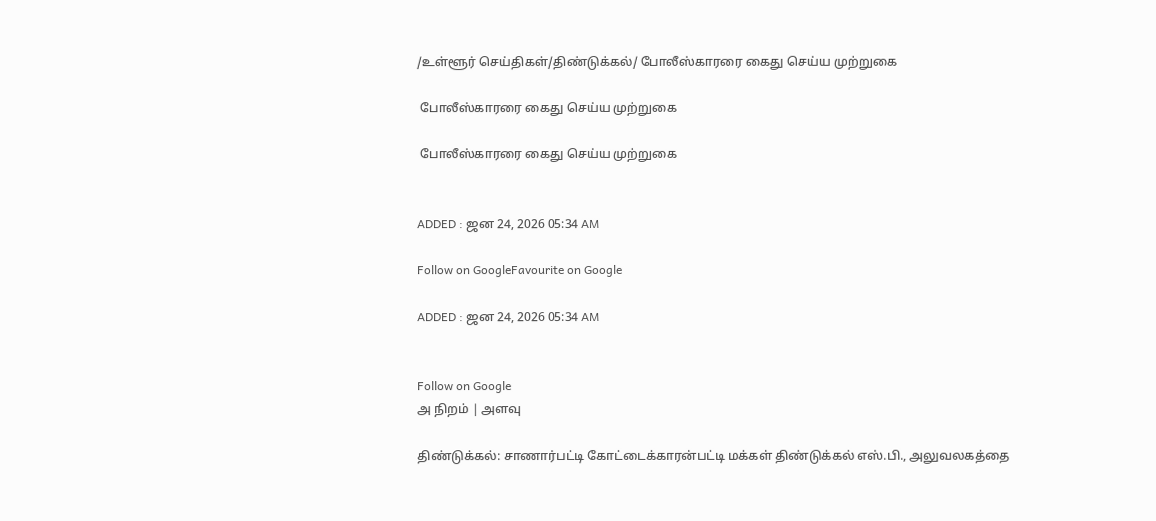/உள்ளூர் செய்திகள்/திண்டுக்கல்/ போலீஸ்காரரை கைது செய்ய முற்றுகை

 போலீஸ்காரரை கைது செய்ய முற்றுகை

 போலீஸ்காரரை கைது செய்ய முற்றுகை


ADDED : ஜன 24, 2026 05:34 AM

Follow on GoogleFavourite on Google

ADDED : ஜன 24, 2026 05:34 AM


Follow on Google
அ நிறம் | அளவு

திண்டுக்கல்: சாணார்பட்டி கோட்டைக்காரன்பட்டி மக்கள் திண்டுக்கல் எஸ்.பி., அலுவலகத்தை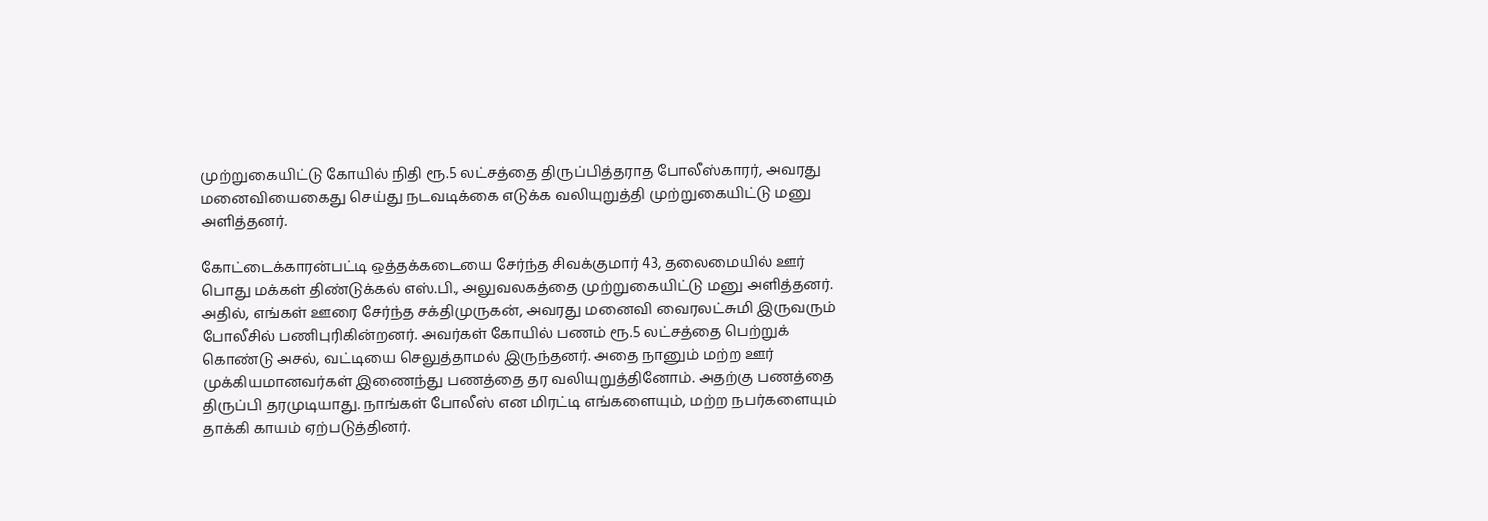முற்றுகையிட்டு கோயில் நிதி ரூ.5 லட்சத்தை திருப்பித்தராத போலீஸ்காரர், அவரது மனைவியைகைது செய்து நடவடிக்கை எடுக்க வலியுறுத்தி முற்றுகையிட்டு மனு அளித்தனர்.

கோட்டைக்காரன்பட்டி ஒத்தக்கடையை சேர்ந்த சிவக்குமார் 43, தலைமையில் ஊர் பொது மக்கள் திண்டுக்கல் எஸ்.பி., அலுவலகத்தை முற்றுகையிட்டு மனு அளித்தனர். அதில், எங்கள் ஊரை சேர்ந்த சக்திமுருகன், அவரது மனைவி வைரலட்சுமி இருவரும் போலீசில் பணிபுரிகின்றனர். அவர்கள் கோயில் பணம் ரூ.5 லட்சத்தை பெற்றுக் கொண்டு அசல், வட்டியை செலுத்தாமல் இருந்தனர். அதை நானும் மற்ற ஊர் முக்கியமானவர்கள் இணைந்து பணத்தை தர வலியுறுத்தினோம். அதற்கு பணத்தை திருப்பி தரமுடியாது. நாங்கள் போலீஸ் என மிரட்டி எங்களையும், மற்ற நபர்களையும் தாக்கி காயம் ஏற்படுத்தினர்.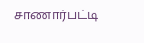சாணார்பட்டி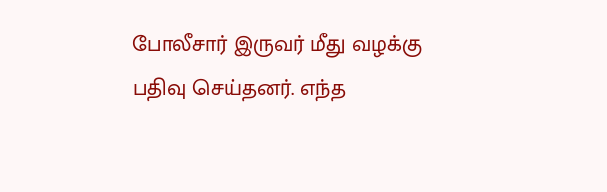போலீசார் இருவர் மீது வழக்கு பதிவு செய்தனர். எந்த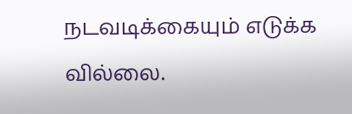நடவடிக்கையும் எடுக்க வில்லை.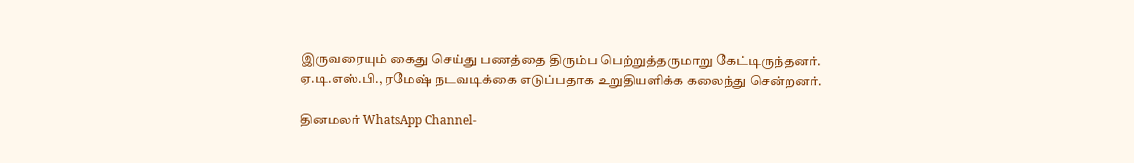இருவரையும் கைது செய்து பணத்தை திரும்ப பெற்றுத்தருமாறு கேட்டிருந்தனர். ஏ.டி.எஸ்.பி., ரமேஷ் நடவடிக்கை எடுப்பதாக உறுதியளிக்க கலைந்து சென்றனர்.

தினமலர் WhatsApp Channel-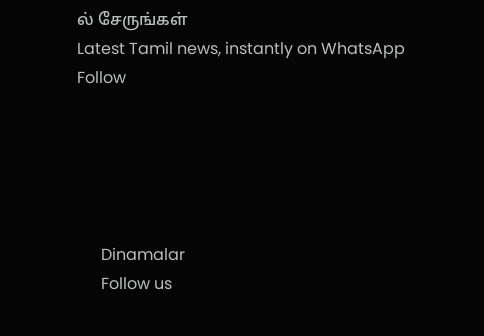ல் சேருங்கள்
Latest Tamil news, instantly on WhatsApp
Follow





      Dinamalar
      Follow us